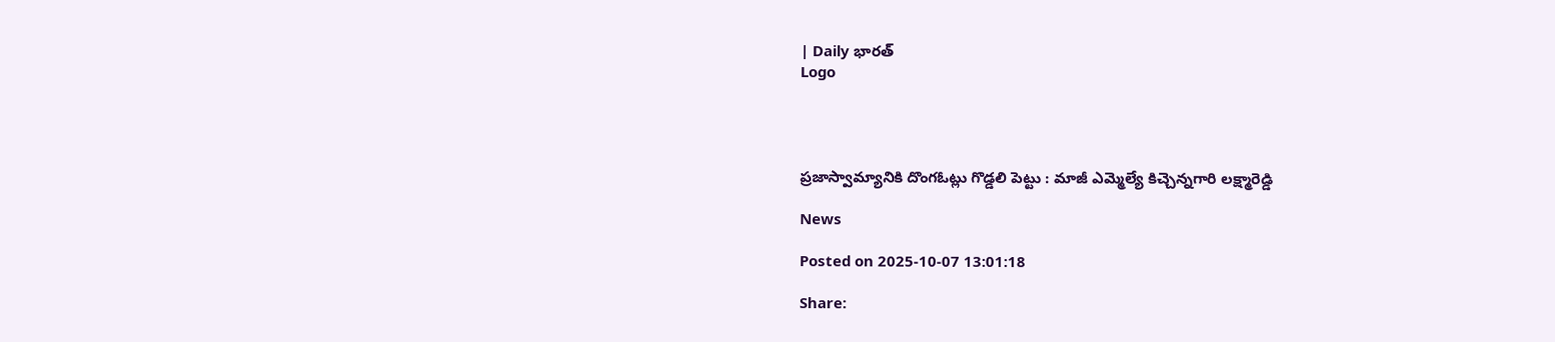| Daily భారత్
Logo




ప్రజాస్వామ్యానికి దొంగఓట్లు గొడ్డలి పెట్టు : మాజీ ఎమ్మెల్యే కిచ్చెన్నగారి లక్ష్మారెడ్డి

News

Posted on 2025-10-07 13:01:18

Share: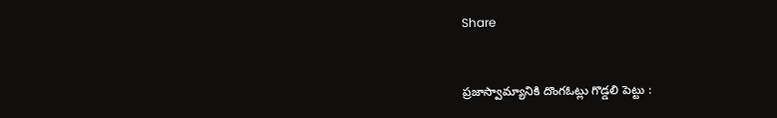Share


ప్రజాస్వామ్యానికి దొంగఓట్లు గొడ్డలి పెట్టు :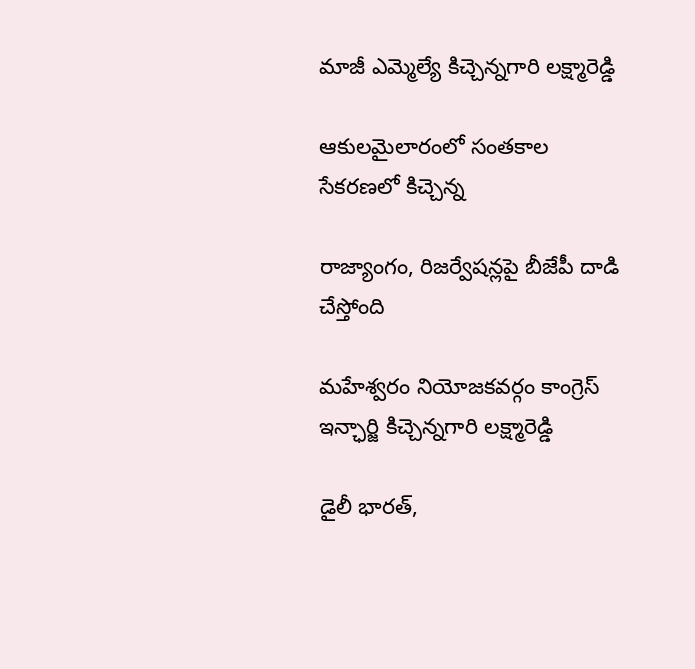మాజీ ఎమ్మెల్యే కిచ్చెన్నగారి లక్ష్మారెడ్డి

ఆకులమైలారంలో సంతకాల సేకరణలో కిచ్చెన్న

రాజ్యాంగం, రిజర్వేషన్లపై బీజేపీ దాడి చేస్తోంది

మహేశ్వరం నియోజకవర్గం కాంగ్రెస్ ఇన్ఛార్జి కిచ్చెన్నగారి లక్ష్మారెడ్డి

డైలీ భారత్,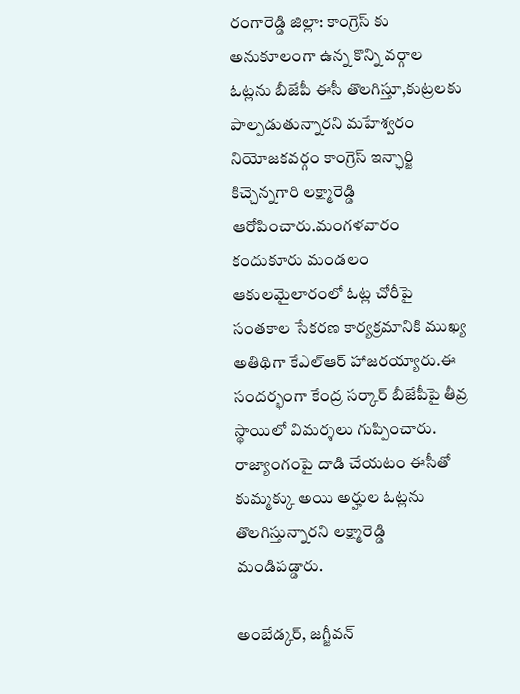రంగారెడ్డి జిల్లా: కాంగ్రెస్ కు అనుకూలంగా ఉన్న కొన్ని వర్గాల ఓట్లను బీజేపీ ఈసీ తొలగిస్తూ,కుట్రలకు పాల్పడుతున్నారని మహేశ్వరం నియోజకవర్గం కాంగ్రెస్ ఇన్ఛార్జి కిచ్చెన్నగారి లక్ష్మారెడ్డి ఆరోపించారు.మంగళవారం  కందుకూరు మండలం ఆకులమైలారంలో ఓట్ల చోరీపై సంతకాల సేకరణ కార్యక్రమానికి ముఖ్య అతిథిగా కేఎల్ఆర్ హాజరయ్యారు.ఈ సందర్భంగా కేంద్ర సర్కార్ బీజేపీపై తీవ్ర స్థాయిలో విమర్శలు గుప్పించారు. రాజ్యాంగంపై దాడి చేయటం ఈసీతో కుమ్మక్కు అయి అర్హుల ఓట్లను తొలగిస్తున్నారని లక్ష్మారెడ్డి మండిపడ్డారు.

అంబేడ్కర్, జగ్జీవన్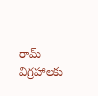రామ్ విగ్రహాలకు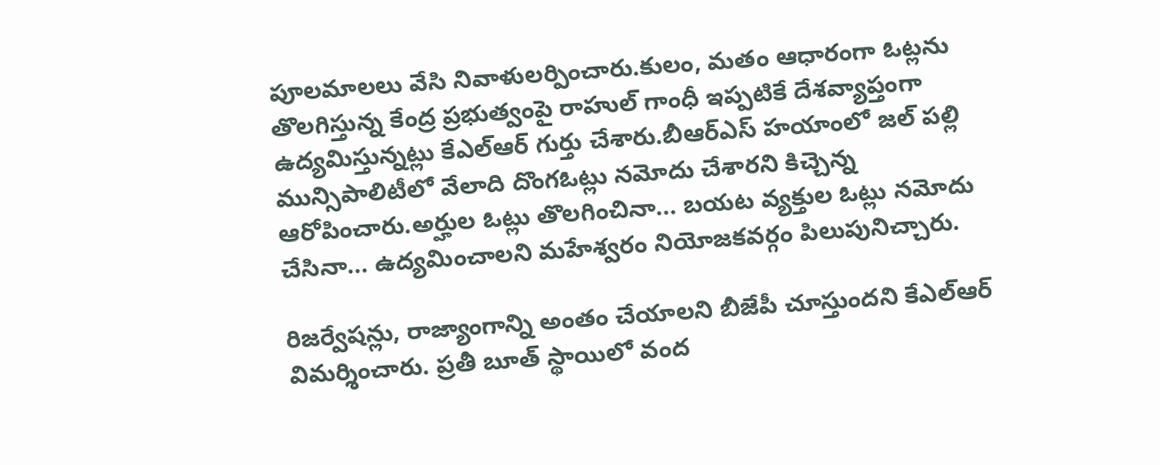పూలమాలలు వేసి నివాళులర్పించారు.కులం, మతం ఆధారంగా ఓట్లను తొలగిస్తున్న కేంద్ర ప్రభుత్వంపై రాహుల్ గాంధీ ఇప్పటికే దేశవ్యాప్తంగా ఉద్యమిస్తున్నట్లు కేఎల్ఆర్ గుర్తు చేశారు.బీఆర్ఎస్ హయాంలో జల్ పల్లి మున్సిపాలిటీలో వేలాది దొంగఓట్లు నమోదు చేశారని కిచ్చెన్న ఆరోపించారు.అర్హుల ఓట్లు తొలగించినా... బయట వ్యక్తుల ఓట్లు నమోదు చేసినా... ఉద్యమించాలని మహేశ్వరం నియోజకవర్గం పిలుపునిచ్చారు.

రిజర్వేషన్లు, రాజ్యాంగాన్ని అంతం చేయాలని బీజేపీ చూస్తుందని కేఎల్ఆర్ విమర్శించారు. ప్రతీ బూత్ స్థాయిలో వంద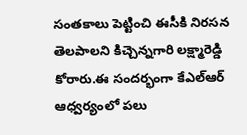సంతకాలు పెట్టించి ఈసీకి నిరసన తెలపాలని కిచ్చెన్నగారి లక్ష్మారెడ్డి కోరారు.ఈ సందర్భంగా కేఎల్ఆర్ ఆధ్వర్యంలో పలు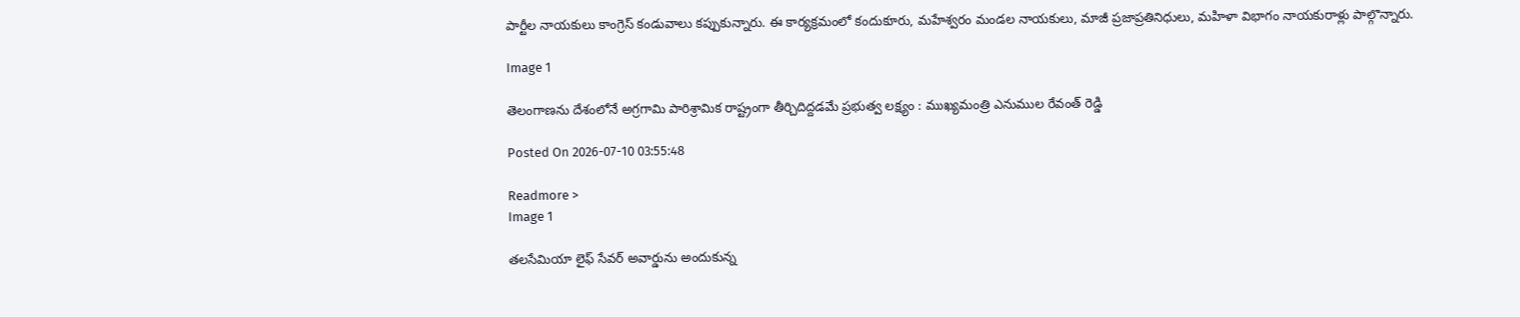పార్టీల నాయకులు కాంగ్రెస్ కండువాలు కప్పుకున్నారు. ఈ కార్యక్రమంలో కందుకూరు, మహేశ్వరం మండల నాయకులు, మాజీ ప్రజాప్రతినిధులు, మహిళా విభాగం నాయకురాళ్లు పాల్గొన్నారు.

Image 1

తెలంగాణను దేశంలోనే అగ్రగామి పారిశ్రామిక రాష్ట్రంగా తీర్చిదిద్దడమే ప్రభుత్వ లక్ష్యం : ముఖ్యమంత్రి ఎనుముల రేవంత్ రెడ్డి

Posted On 2026-07-10 03:55:48

Readmore >
Image 1

తలసేమియా లైఫ్ సేవర్ అవార్డును అందుకున్న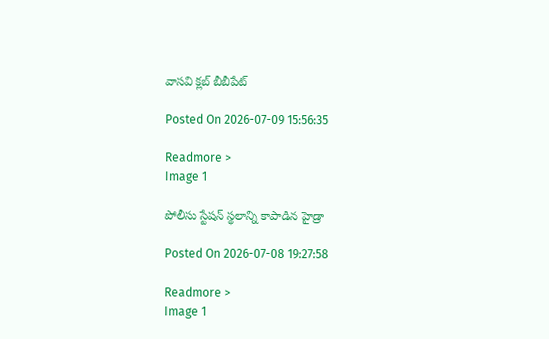వాసవి క్లబ్ బీబీపేట్

Posted On 2026-07-09 15:56:35

Readmore >
Image 1

పోలీసు స్టేష‌న్ స్థ‌లాన్ని కాపాడిన హైడ్రా

Posted On 2026-07-08 19:27:58

Readmore >
Image 1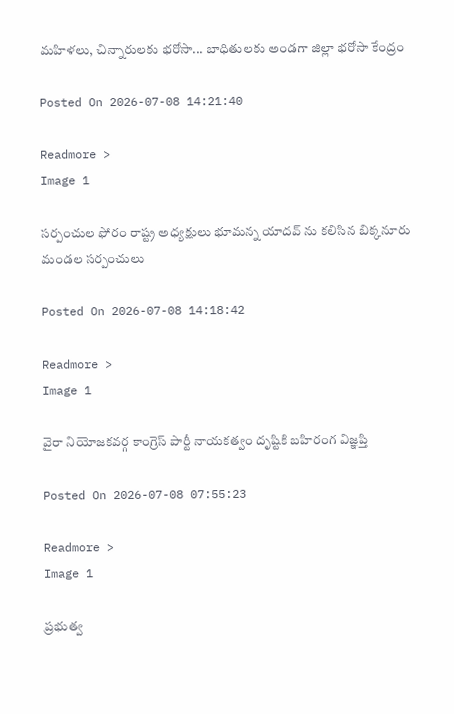మహిళలు, చిన్నారులకు భరోసా... బాధితులకు అండగా జిల్లా భరోసా కేంద్రం

Posted On 2026-07-08 14:21:40

Readmore >
Image 1

సర్పంచుల ఫోరం రాష్ట్ర అధ్యక్షులు భూమన్న యాదవ్ ను కలిసిన బిక్కనూరు మండల సర్పంచులు

Posted On 2026-07-08 14:18:42

Readmore >
Image 1

వైరా నియోజకవర్గ కాంగ్రెస్ పార్టీ నాయకత్వం దృష్టికి బహిరంగ విజ్ఞప్తి

Posted On 2026-07-08 07:55:23

Readmore >
Image 1

ప్రభుత్వ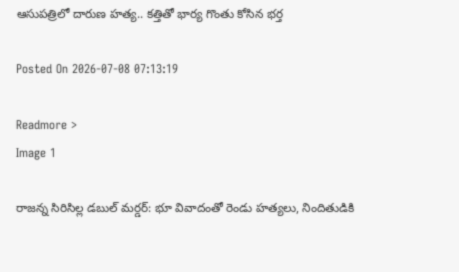ఆసుపత్రిలో దారుణ హత్య.. కత్తితో భార్య గొంతు కోసిన భర్త

Posted On 2026-07-08 07:13:19

Readmore >
Image 1

రాజన్న సిరిసిల్ల డబుల్ మర్డర్: భూ వివాదంతో రెండు హత్యలు, నిందితుడికి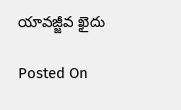యావజ్జీవ ఖైదు

Posted On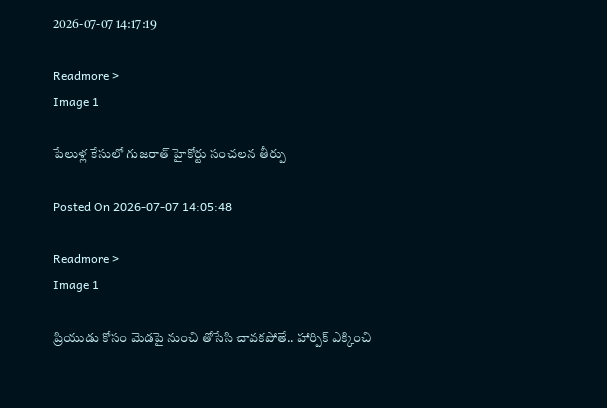2026-07-07 14:17:19

Readmore >
Image 1

పేలుళ్ల కేసులో గుజరాత్ హైకోర్టు సంచలన తీర్పు

Posted On 2026-07-07 14:05:48

Readmore >
Image 1

ప్రియుడు కోసం మెడపై నుంచి తోసేసి చావకపోతే.. హార్పిక్‌ ఎక్కించి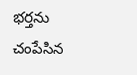భర్తను చంపేసిన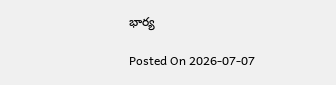భార్య

Posted On 2026-07-07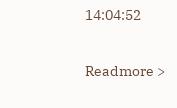14:04:52

Readmore >